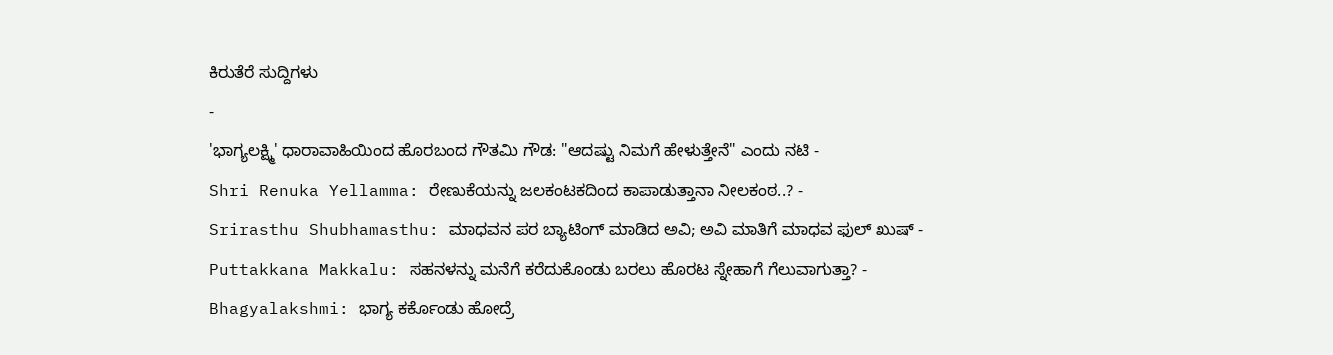ಕಿರುತೆರೆ ಸುದ್ದಿಗಳು
-
'ಭಾಗ್ಯಲಕ್ಷ್ಮಿ' ಧಾರಾವಾಹಿಯಿಂದ ಹೊರಬಂದ ಗೌತಮಿ ಗೌಡ: "ಆದಷ್ಟು ನಿಮಗೆ ಹೇಳುತ್ತೇನೆ" ಎಂದು ನಟಿ -
Shri Renuka Yellamma: ರೇಣುಕೆಯನ್ನು ಜಲಕಂಟಕದಿಂದ ಕಾಪಾಡುತ್ತಾನಾ ನೀಲಕಂಠ..? -
Srirasthu Shubhamasthu: ಮಾಧವನ ಪರ ಬ್ಯಾಟಿಂಗ್ ಮಾಡಿದ ಅವಿ; ಅವಿ ಮಾತಿಗೆ ಮಾಧವ ಫುಲ್ ಖುಷ್ -
Puttakkana Makkalu: ಸಹನಳನ್ನು ಮನೆಗೆ ಕರೆದುಕೊಂಡು ಬರಲು ಹೊರಟ ಸ್ನೇಹಾಗೆ ಗೆಲುವಾಗುತ್ತಾ? -
Bhagyalakshmi: ಭಾಗ್ಯ ಕರ್ಕೊಂಡು ಹೋದ್ರೆ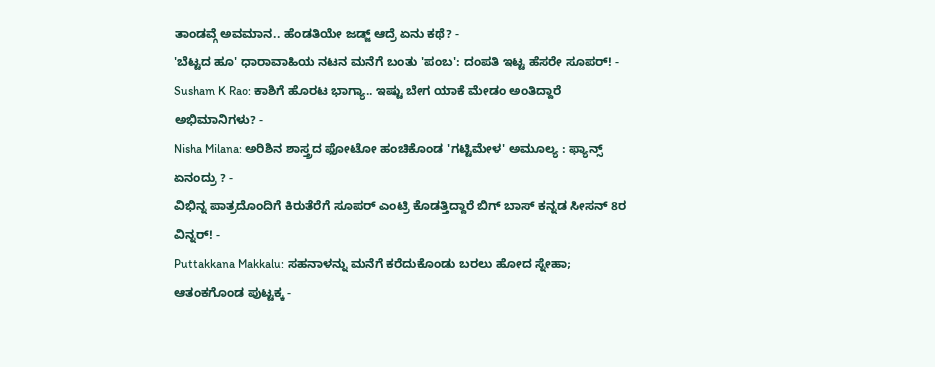ತಾಂಡವ್ಗೆ ಅವಮಾನ.. ಹೆಂಡತಿಯೇ ಜಡ್ಜ್ ಆದ್ರೆ ಏನು ಕಥೆ? -
'ಬೆಟ್ಟದ ಹೂ' ಧಾರಾವಾಹಿಯ ನಟನ ಮನೆಗೆ ಬಂತು 'ಪಂಬ': ದಂಪತಿ ಇಟ್ಟ ಹೆಸರೇ ಸೂಪರ್! -
Susham K Rao: ಕಾಶಿಗೆ ಹೊರಟ ಭಾಗ್ಯಾ.. ಇಷ್ಟು ಬೇಗ ಯಾಕೆ ಮೇಡಂ ಅಂತಿದ್ದಾರೆ ಅಭಿಮಾನಿಗಳು? -
Nisha Milana: ಅರಿಶಿನ ಶಾಸ್ತ್ರದ ಫೋಟೋ ಹಂಚಿಕೊಂಡ 'ಗಟ್ಟಿಮೇಳ' ಅಮೂಲ್ಯ : ಫ್ಯಾನ್ಸ್ ಏನಂದ್ರು ? -
ವಿಭಿನ್ನ ಪಾತ್ರದೊಂದಿಗೆ ಕಿರುತೆರೆಗೆ ಸೂಪರ್ ಎಂಟ್ರಿ ಕೊಡತ್ತಿದ್ದಾರೆ ಬಿಗ್ ಬಾಸ್ ಕನ್ನಡ ಸೀಸನ್ 8ರ ವಿನ್ನರ್! -
Puttakkana Makkalu: ಸಹನಾಳನ್ನು ಮನೆಗೆ ಕರೆದುಕೊಂಡು ಬರಲು ಹೋದ ಸ್ನೇಹಾ; ಆತಂಕಗೊಂಡ ಪುಟ್ಟಕ್ಕ -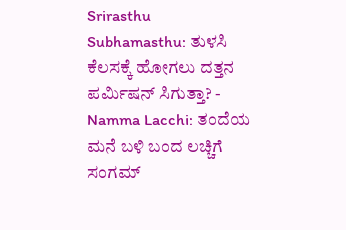Srirasthu Subhamasthu: ತುಳಸಿ ಕೆಲಸಕ್ಕೆ ಹೋಗಲು ದತ್ತನ ಪರ್ಮಿಷನ್ ಸಿಗುತ್ತಾ? -
Namma Lacchi: ತಂದೆಯ ಮನೆ ಬಳಿ ಬಂದ ಲಚ್ಚಿಗೆ ಸಂಗಮ್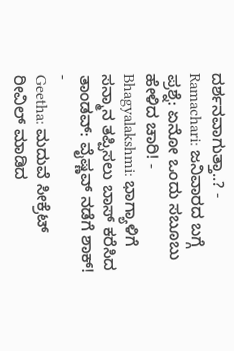ದರ್ಶನವಾಗುತ್ತಾ..? -
Ramachari: ಜನಿವಾರದ ಬಗ್ಗೆ ಪ್ರಶ್ನೆ: ಏನೋ ಒಂದು ಸಬೂಬು ಹೇಳಿದ ಚಾರಿ! -
Bhagyalakshmi: ಭಾಗ್ಯಾಳಿಗೆ ಸನ್ಮಾನ ತಪ್ಪಿಸಲು ಬಾಸ್ ಕರೆಸಿದ ತಾಂಡವ್: ವೈಷ್ಣವ್ ನಡೆಗೆ ಶಾಕ್! -
Geetha: ಮದುವೆ ಸೀಕ್ರೆಟ್ ರೀವಿಲ್ ಮಾಡಿದ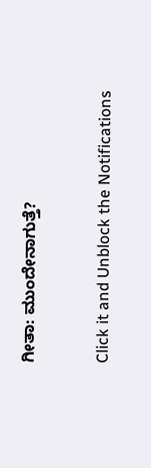ಗೀತಾ: ಮುಂದೇನಾಗುತ್ತೆ?


Click it and Unblock the Notifications